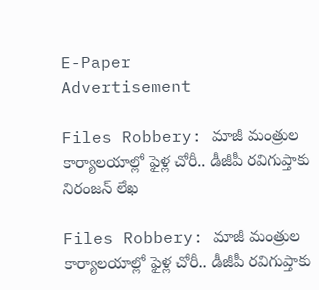E-Paper
Advertisement

Files Robbery: మాజీ మంత్రుల కార్యాలయాల్లో ఫైళ్ల చోరీ.. డీజీపీ రవిగుప్తాకు నిరంజన్ లేఖ

Files Robbery: మాజీ మంత్రుల కార్యాలయాల్లో ఫైళ్ల చోరీ.. డీజీపీ రవిగుప్తాకు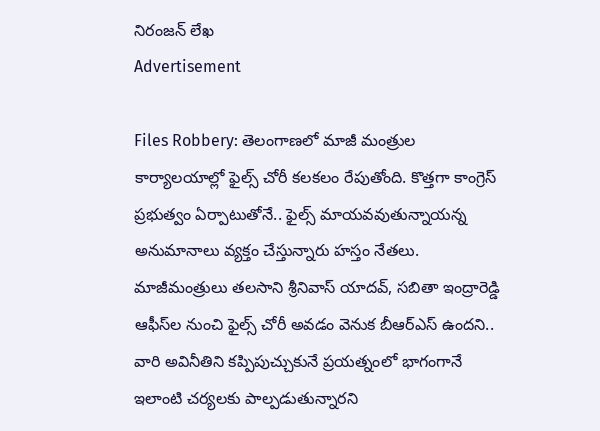నిరంజన్ లేఖ
Advertisement

Files Robbery: తెలంగాణలో మాజీ మంత్రుల కార్యాలయాల్లో ఫైల్స్‌ చోరీ కలకలం రేపుతోంది. కొత్తగా కాంగ్రెస్‌ ప్రభుత్వం ఏర్పాటుతోనే.. ఫైల్స్‌ మాయవవుతున్నాయన్న అనుమానాలు వ్యక్తం చేస్తున్నారు హస్తం నేతలు. మాజీమంత్రులు తలసాని శ్రీనివాస్‌ యాదవ్‌, సబితా ఇంద్రారెడ్డి ఆఫీస్‌ల నుంచి ఫైల్స్‌ చోరీ అవడం వెనుక బీఆర్‌ఎస్‌ ఉందని.. వారి అవినీతిని కప్పిపుచ్చుకునే ప్రయత్నంలో భాగంగానే ఇలాంటి చర్యలకు పాల్పడుతున్నారని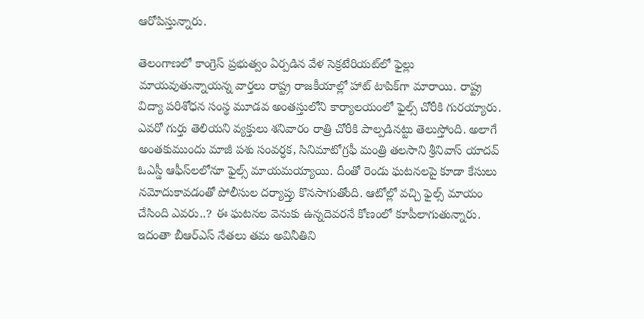ఆరోపిస్తున్నారు.

తెలంగాణలో కాంగ్రెస్‌ ప్రభుత్వం ఏర్పడిన వేళ సెక్రటేరియట్‌లో ఫైల్లు మాయవుతున్నాయన్న వార్తలు రాష్ట్ర రాజకీయాల్లో హాట్‌ టాపిక్‌గా మారాయి. రాష్ట్ర విద్యా పరిశోధన సంస్థ మూడవ అంతస్తులోని కార్యాలయంలో ఫైల్స్ చోరీకి గురయ్యారు. ఎవరో గుర్తు తెలియని వ్యక్తులు శనివారం రాత్రి చోరీకి పాల్పడినట్టు తెలుస్తోంది. అలాగే అంతకుముందు మాజీ పశు సంవర్ధక, సినిమాటోగ్రఫీ మంత్రి తలసాని శ్రీనివాస్ యాదవ్ ఓఎస్డీ ఆఫీస్‌లలోనూ ఫైల్స్ మాయమయ్యాయి. దీంతో రెండు ఘటనలపై కూడా కేసులు నమోదుకావడంతో పోలీసుల దర్యాప్తు కొనసాగుతోంది. ఆటోల్లో వచ్చి ఫైల్స్‌ మాయం చేసింది ఎవరు..? ఈ ఘటనల వెనుకు ఉన్నదెవరనే కోణంలో కూపీలాగుతున్నారు. ఇదంతా బీఆర్‌ఎస్‌ నేతలు తమ అవినీతిని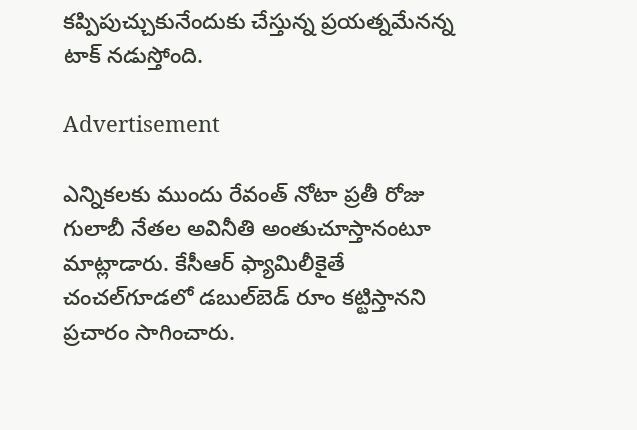కప్పిపుచ్చుకునేందుకు చేస్తున్న ప్రయత్నమేనన్న టాక్‌ నడుస్తోంది.

Advertisement

ఎన్నికలకు ముందు రేవంత్‌ నోటా ప్రతీ రోజు గులాబీ నేతల అవినీతి అంతుచూస్తానంటూ మాట్లాడారు. కేసీఆర్‌ ఫ్యామిలీకైతే చంచల్‌గూడలో డబుల్‌బెడ్‌ రూం కట్టిస్తానని ప్రచారం సాగించారు.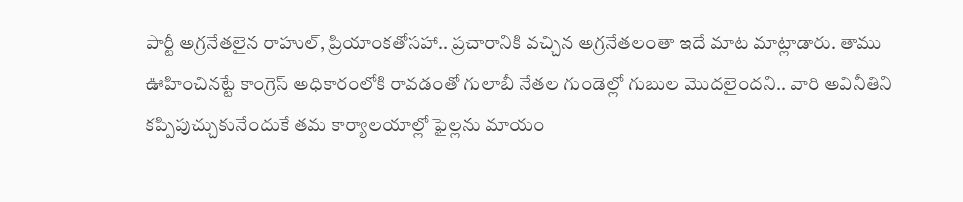పార్టీ అగ్రనేతలైన రాహుల్‌, ప్రియాంకతోసహా.. ప్రచారానికి వచ్చిన అగ్రనేతలంతా ఇదే మాట మాట్లాడారు. తాము ఊహించినట్టే కాంగ్రెస్‌ అధికారంలోకి రావడంతో గులాబీ నేతల గుండెల్లో గుబుల మొదలైందని.. వారి అవినీతిని కప్పిపుచ్చుకునేందుకే తమ కార్యాలయాల్లో ఫైల్లను మాయం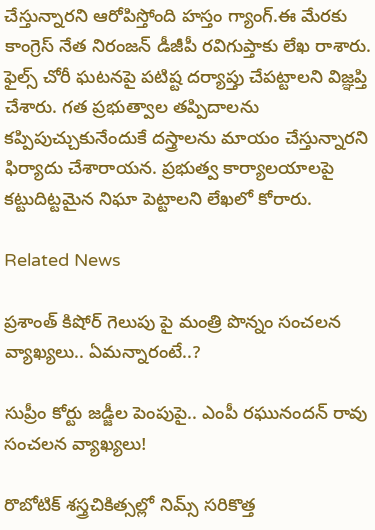చేస్తున్నారని ఆరోపిస్తోంది హస్తం గ్యాంగ్‌.ఈ మేరకు కాంగ్రెస్‌ నేత నిరంజన్‌ డీజీపీ రవిగుప్తాకు లేఖ రాశారు. ఫైల్స్‌ చోరీ ఘటనపై పటిష్ట దర్యాప్తు చేపట్టాలని విజ్ఞప్తి చేశారు. గత ప్రభుత్వాల తప్పిదాలను కప్పిపుచ్చుకునేందుకే దస్త్రాలను మాయం చేస్తున్నారని ఫిర్యాదు చేశారాయన. ప్రభుత్వ కార్యాలయాలపై కట్టుదిట్టమైన నిఘా పెట్టాలని లేఖలో కోరారు.

Related News

ప్రశాంత్ కిషోర్ గెలుపు పై మంత్రి పొన్నం సంచలన వ్యాఖ్యలు.. ఏమన్నారంటే..?

సుప్రీం కోర్టు జడ్జీల పెంపుపై.. ఎంపీ రఘునందన్ రావు సంచలన వ్యాఖ్యలు!

రొబోటిక్ శస్త్రచికిత్సల్లో నిమ్స్ సరికొత్త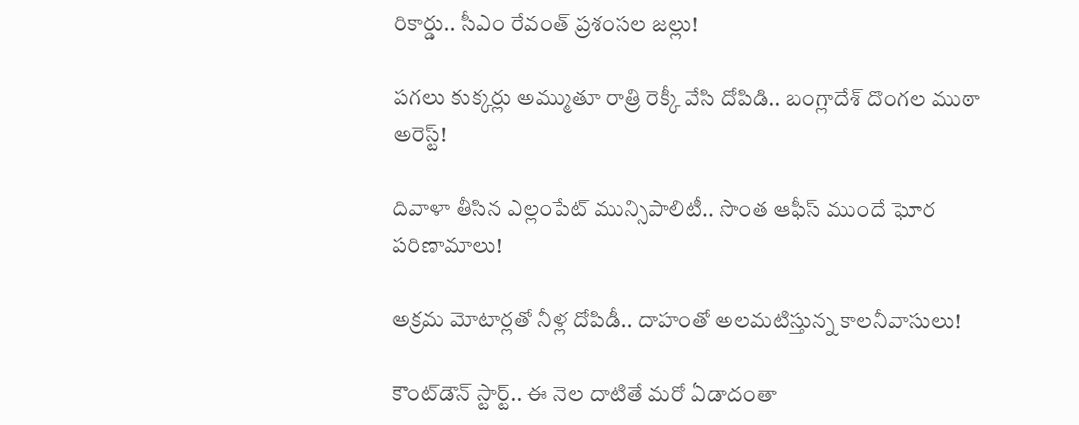రికార్డు.. సీఎం రేవంత్ ప్రశంసల జల్లు!

పగలు కుక్కర్లు అమ్ముతూ రాత్రి రెక్కీ వేసి దోపిడి.. బంగ్లాదేశ్ దొంగల ముఠా అరెస్ట్!

దివాళా తీసిన ఎల్లంపేట్ మున్సిపాలిటీ.. సొంత ఆఫీస్ ముందే ఘోర పరిణామాలు!

అక్రమ మోటార్లతో నీళ్ల దోపిడీ.. దాహంతో అలమటిస్తున్న కాలనీవాసులు!

కౌంట్‌డౌన్ స్టార్ట్.. ఈ నెల దాటితే మరో ఏడాదంతా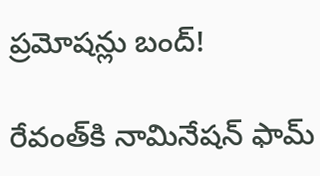ప్రమోషన్లు బంద్!

రేవంత్‌కి నామినేషన్ ఫామ్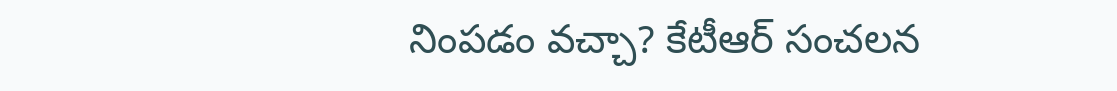నింపడం వచ్చా? కేటీఆర్ సంచలన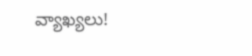వ్యాఖ్యలు!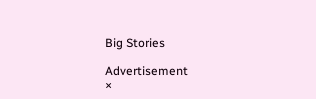Big Stories

Advertisement
×